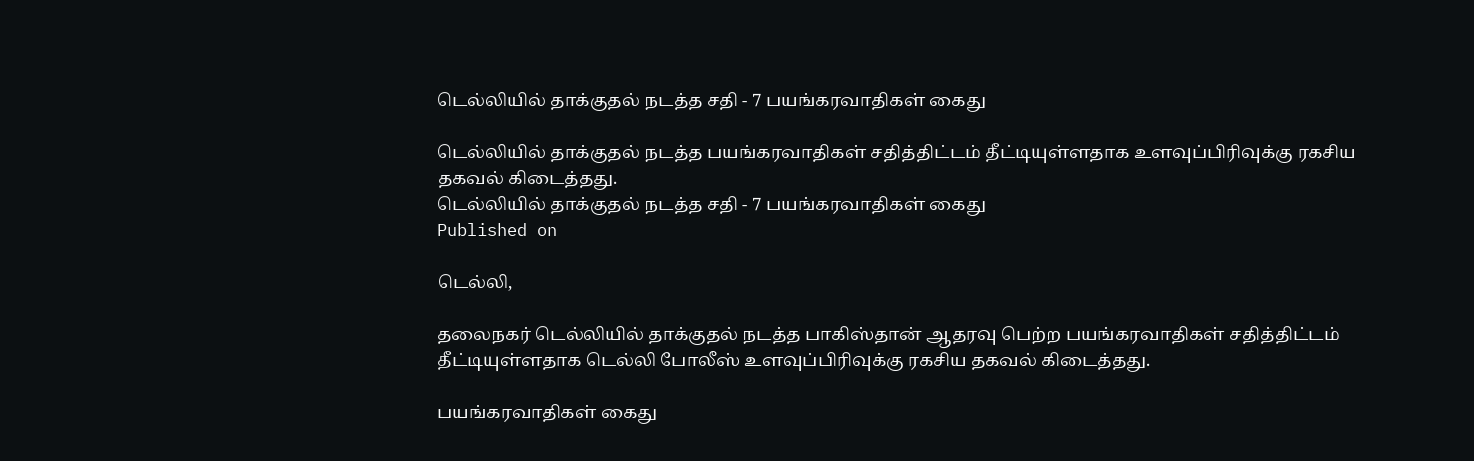டெல்லியில் தாக்குதல் நடத்த சதி - 7 பயங்கரவாதிகள் கைது

டெல்லியில் தாக்குதல் நடத்த பயங்கரவாதிகள் சதித்திட்டம் தீட்டியுள்ளதாக உளவுப்பிரிவுக்கு ரகசிய தகவல் கிடைத்தது.
டெல்லியில் தாக்குதல் நடத்த சதி - 7 பயங்கரவாதிகள் கைது
Published on

டெல்லி,

தலைநகர் டெல்லியில் தாக்குதல் நடத்த பாகிஸ்தான் ஆதரவு பெற்ற பயங்கரவாதிகள் சதித்திட்டம் தீட்டியுள்ளதாக டெல்லி போலீஸ் உளவுப்பிரிவுக்கு ரகசிய தகவல் கிடைத்தது.

பயங்கரவாதிகள் கைது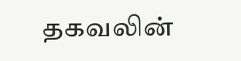தகவலின்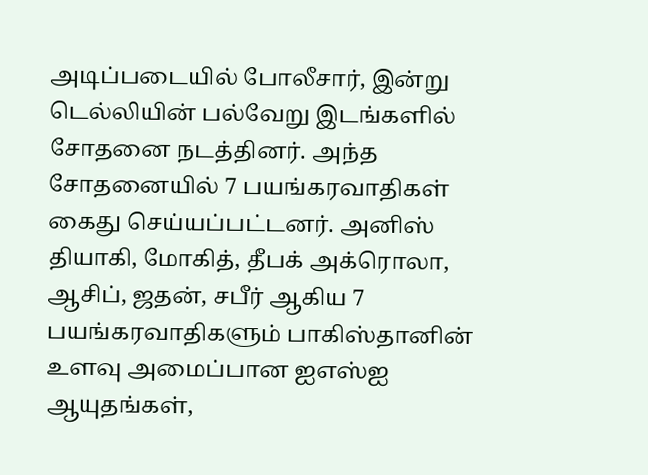அடிப்படையில் போலீசார், இன்று டெல்லியின் பல்வேறு இடங்களில் சோதனை நடத்தினர். அந்த சோதனையில் 7 பயங்கரவாதிகள் கைது செய்யப்பட்டனர். அனிஸ் தியாகி, மோகித், தீபக் அக்ரொலா, ஆசிப், ஜதன், சபீர் ஆகிய 7 பயங்கரவாதிகளும் பாகிஸ்தானின் உளவு அமைப்பான ஐஎஸ்ஐ ஆயுதங்கள்,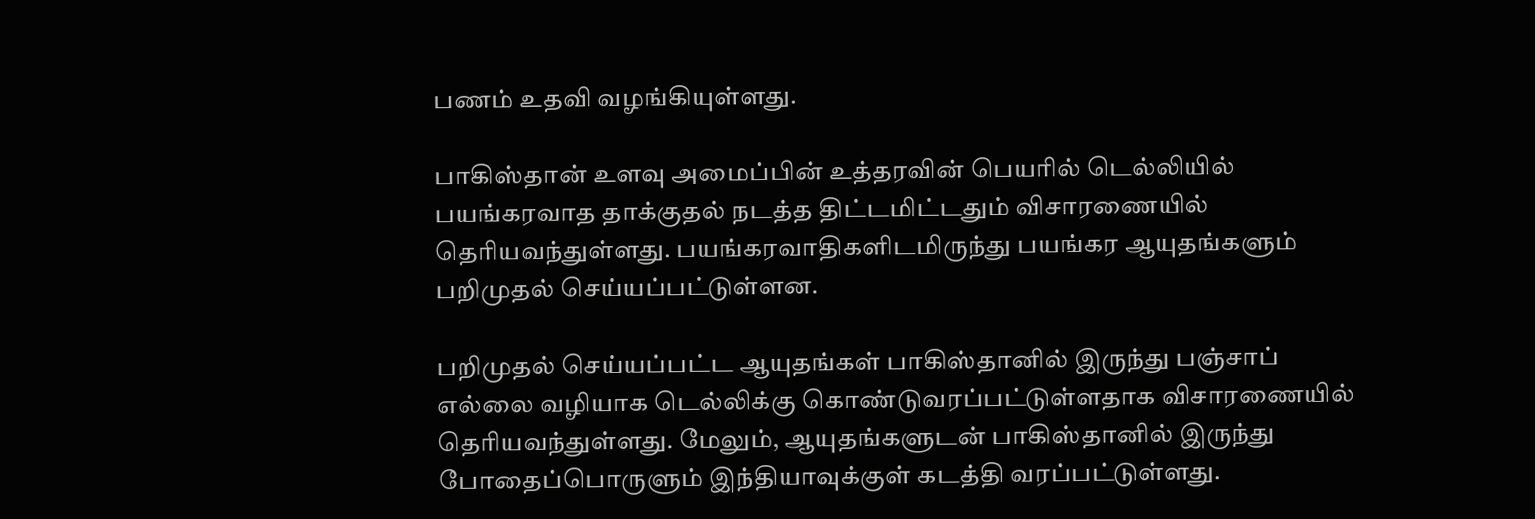பணம் உதவி வழங்கியுள்ளது.

பாகிஸ்தான் உளவு அமைப்பின் உத்தரவின் பெயரில் டெல்லியில் பயங்கரவாத தாக்குதல் நடத்த திட்டமிட்டதும் விசாரணையில் தெரியவந்துள்ளது. பயங்கரவாதிகளிடமிருந்து பயங்கர ஆயுதங்களும் பறிமுதல் செய்யப்பட்டுள்ளன.

பறிமுதல் செய்யப்பட்ட ஆயுதங்கள் பாகிஸ்தானில் இருந்து பஞ்சாப் எல்லை வழியாக டெல்லிக்கு கொண்டுவரப்பட்டுள்ளதாக விசாரணையில் தெரியவந்துள்ளது. மேலும், ஆயுதங்களுடன் பாகிஸ்தானில் இருந்து போதைப்பொருளும் இந்தியாவுக்குள் கடத்தி வரப்பட்டுள்ளது.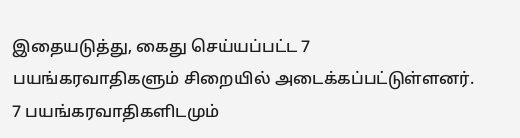இதையடுத்து, கைது செய்யப்பட்ட 7 பயங்கரவாதிகளும் சிறையில் அடைக்கப்பட்டுள்ளனர். 7 பயங்கரவாதிகளிடமும்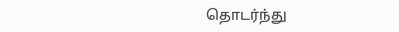தொடர்ந்து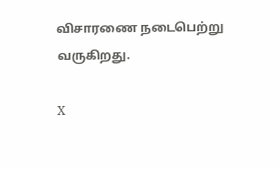விசாரணை நடைபெற்று வருகிறது.

X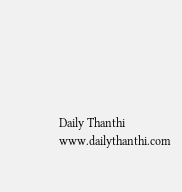Daily Thanthi
www.dailythanthi.com